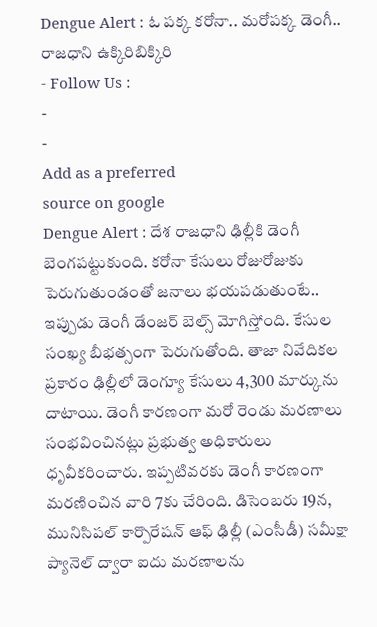Dengue Alert : ఓ పక్క కరోనా.. మరోపక్క డెంగీ.. రాజధాని ఉక్కిరిబిక్కిరి
- Follow Us :
-
-
Add as a preferred
source on google
Dengue Alert : దేశ రాజధాని ఢిల్లీకి డెంగీ బెంగపట్టుకుంది. కరోనా కేసులు రోజురోజుకు పెరుగుతుండంతో జనాలు భయపడుతుంటే.. ఇప్పుడు డెంగీ డేంజర్ బెల్స్ మోగిస్తోంది. కేసుల సంఖ్య బీభత్సంగా పెరుగుతోంది. తాజా నివేదికల ప్రకారం ఢిల్లీలో డెంగ్యూ కేసులు 4,300 మార్కును దాటాయి. డెంగీ కారణంగా మరో రెండు మరణాలు సంభవించినట్లు ప్రభుత్వ అధికారులు ధృవీకరించారు. ఇప్పటివరకు డెంగీ కారణంగా మరణించిన వారి 7కు చేరింది. డిసెంబరు 19న, మునిసిపల్ కార్పొరేషన్ ఆఫ్ ఢిల్లీ (ఎంసీడీ) సమీక్షా ప్యానెల్ ద్వారా ఐదు మరణాలను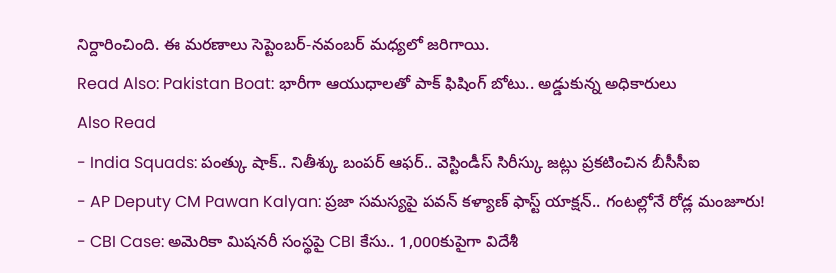నిర్దారించింది. ఈ మరణాలు సెప్టెంబర్-నవంబర్ మధ్యలో జరిగాయి.
Read Also: Pakistan Boat: భారీగా ఆయుధాలతో పాక్ ఫిషింగ్ బోటు.. అడ్డుకున్న అధికారులు
Also Read
- India Squads: పంత్కు షాక్.. నితీశ్కు బంపర్ ఆఫర్.. వెస్టిండీస్ సిరీస్కు జట్లు ప్రకటించిన బీసీసీఐ
- AP Deputy CM Pawan Kalyan: ప్రజా సమస్యపై పవన్ కళ్యాణ్ ఫాస్ట్ యాక్షన్.. గంటల్లోనే రోడ్ల మంజూరు!
- CBI Case: అమెరికా మిషనరీ సంస్థపై CBI కేసు.. 1,000కుపైగా విదేశీ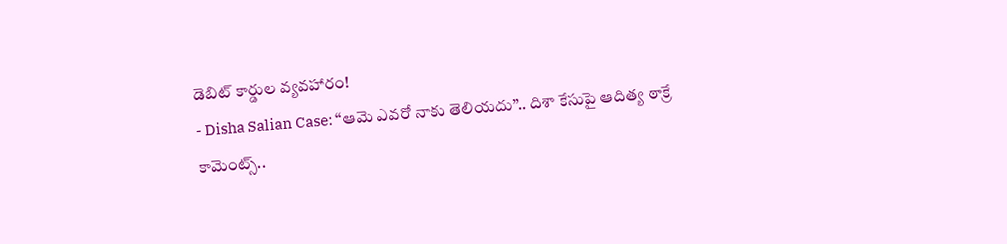డెబిట్ కార్డుల వ్యవహారం!
- Disha Salian Case: ‘‘ఆమె ఎవరో నాకు తెలియదు’’.. దిశా కేసుపై ఆదిత్య ఠాక్రే కామెంట్స్..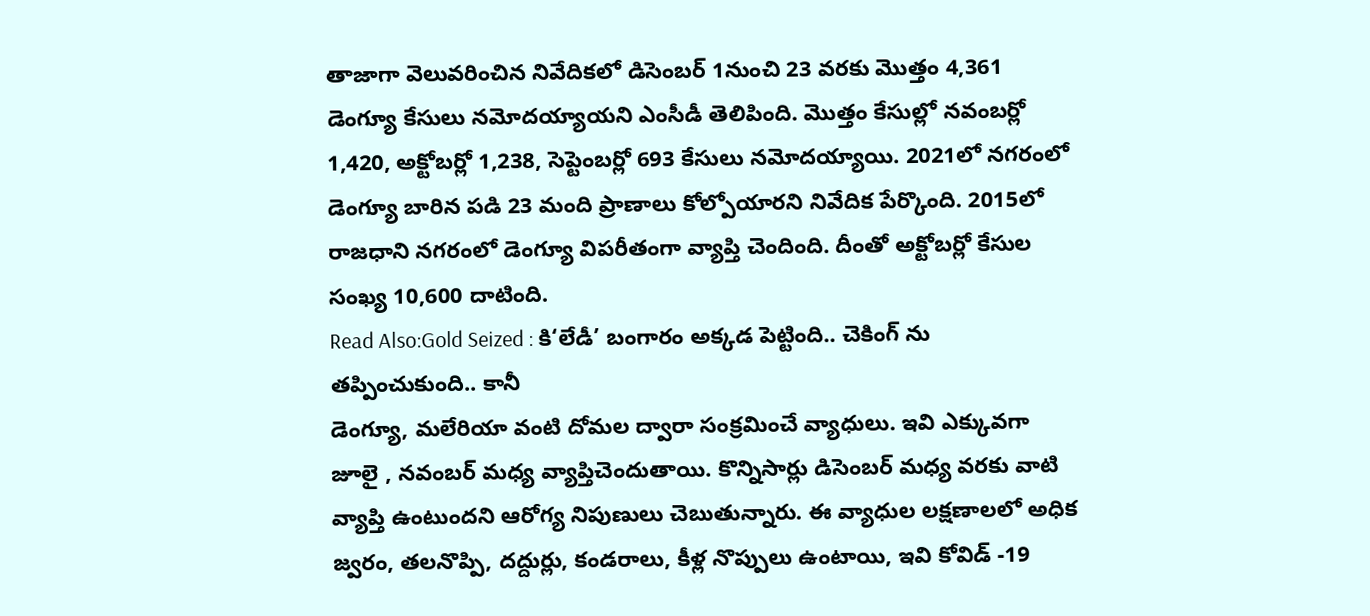తాజాగా వెలువరించిన నివేదికలో డిసెంబర్ 1నుంచి 23 వరకు మొత్తం 4,361 డెంగ్యూ కేసులు నమోదయ్యాయని ఎంసీడీ తెలిపింది. మొత్తం కేసుల్లో నవంబర్లో 1,420, అక్టోబర్లో 1,238, సెప్టెంబర్లో 693 కేసులు నమోదయ్యాయి. 2021లో నగరంలో డెంగ్యూ బారిన పడి 23 మంది ప్రాణాలు కోల్పోయారని నివేదిక పేర్కొంది. 2015లో రాజధాని నగరంలో డెంగ్యూ విపరీతంగా వ్యాప్తి చెందింది. దీంతో అక్టోబర్లో కేసుల సంఖ్య 10,600 దాటింది.
Read Also:Gold Seized : కి‘లేడీ’ బంగారం అక్కడ పెట్టింది.. చెకింగ్ ను తప్పించుకుంది.. కానీ
డెంగ్యూ, మలేరియా వంటి దోమల ద్వారా సంక్రమించే వ్యాధులు. ఇవి ఎక్కువగా జూలై , నవంబర్ మధ్య వ్యాప్తిచెందుతాయి. కొన్నిసార్లు డిసెంబర్ మధ్య వరకు వాటి వ్యాప్తి ఉంటుందని ఆరోగ్య నిపుణులు చెబుతున్నారు. ఈ వ్యాధుల లక్షణాలలో అధిక జ్వరం, తలనొప్పి, దద్దుర్లు, కండరాలు, కీళ్ల నొప్పులు ఉంటాయి, ఇవి కోవిడ్ -19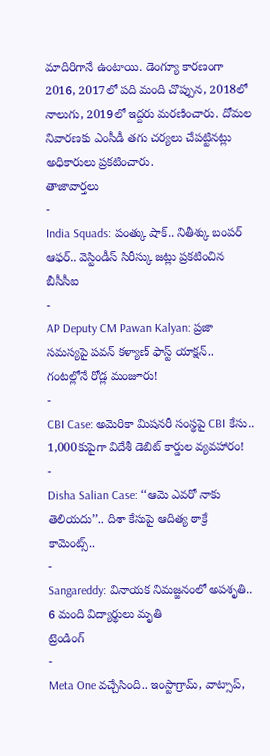మాదిరిగానే ఉంటాయి. డెంగ్యూ కారణంగా 2016, 2017లో పది మంది చొప్పున, 2018లో నాలుగు, 2019లో ఇద్దరు మరణించారు. దోమల నివారణకు ఎంసీడీ తగు చర్యలు చేపట్టినట్లు అధికారులు ప్రకటించారు.
తాజావార్తలు
-
India Squads: పంత్కు షాక్.. నితీశ్కు బంపర్ ఆఫర్.. వెస్టిండీస్ సిరీస్కు జట్లు ప్రకటించిన బీసీసీఐ
-
AP Deputy CM Pawan Kalyan: ప్రజా సమస్యపై పవన్ కళ్యాణ్ ఫాస్ట్ యాక్షన్.. గంటల్లోనే రోడ్ల మంజూరు!
-
CBI Case: అమెరికా మిషనరీ సంస్థపై CBI కేసు.. 1,000కుపైగా విదేశీ డెబిట్ కార్డుల వ్యవహారం!
-
Disha Salian Case: ‘‘ఆమె ఎవరో నాకు తెలియదు’’.. దిశా కేసుపై ఆదిత్య ఠాక్రే కామెంట్స్..
-
Sangareddy: వినాయక నిమజ్జనంలో అపశృతి.. 6 మంది విద్యార్థులు మృతి
ట్రెండింగ్
-
Meta One వచ్చేసింది.. ఇంస్టాగ్రామ్, వాట్సాప్,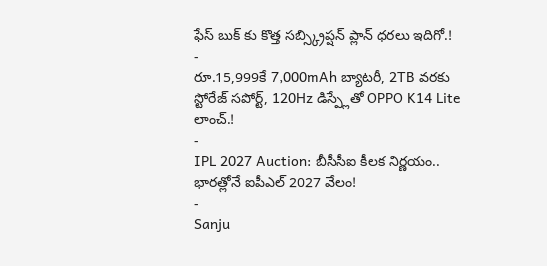ఫేస్ బుక్ కు కొత్త సబ్స్క్రిప్షన్ ప్లాన్ ధరలు ఇదిగో.!
-
రూ.15,999కే 7,000mAh బ్యాటరీ, 2TB వరకు స్టోరేజ్ సపోర్ట్, 120Hz డిస్ప్లేతో OPPO K14 Lite లాంచ్.!
-
IPL 2027 Auction: బీసీసీఐ కీలక నిర్ణయం.. భారత్లోనే ఐపీఎల్ 2027 వేలం!
-
Sanju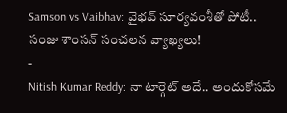Samson vs Vaibhav: వైభవ్ సూర్యవంశీతో పోటీ.. సంజు శాంసన్ సంచలన వ్యాఖ్యలు!
-
Nitish Kumar Reddy: నా టార్గెట్ అదే.. అందుకోసమే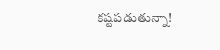కష్టపడుతున్నా!